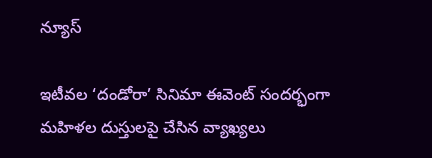న్యూస్

ఇటీవల ‘దండోరా’ సినిమా ఈవెంట్ సందర్భంగా మహిళల దుస్తులపై చేసిన వ్యాఖ్యలు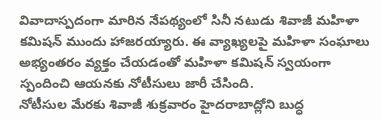వివాదాస్పదంగా మారిన నేపథ్యంలో సినీ నటుడు శివాజీ మహిళా కమిషన్ ముందు హాజరయ్యారు. ఈ వ్యాఖ్యలపై మహిళా సంఘాలు అభ్యంతరం వ్యక్తం చేయడంతో మహిళా కమిషన్ స్వయంగా స్పందించి ఆయనకు నోటీసులు జారీ చేసింది.
నోటీసుల మేరకు శివాజీ శుక్రవారం హైదరాబాద్లోని బుద్ధ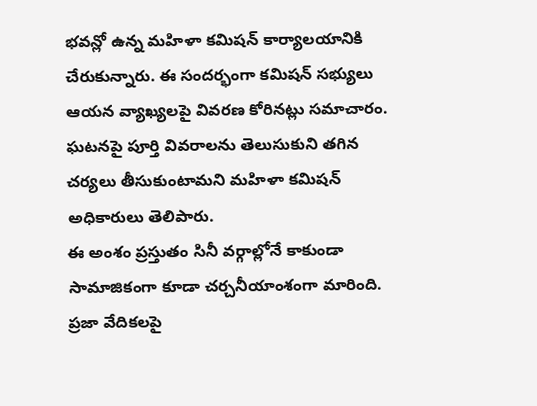భవన్లో ఉన్న మహిళా కమిషన్ కార్యాలయానికి చేరుకున్నారు. ఈ సందర్భంగా కమిషన్ సభ్యులు ఆయన వ్యాఖ్యలపై వివరణ కోరినట్లు సమాచారం. ఘటనపై పూర్తి వివరాలను తెలుసుకుని తగిన చర్యలు తీసుకుంటామని మహిళా కమిషన్ అధికారులు తెలిపారు.
ఈ అంశం ప్రస్తుతం సినీ వర్గాల్లోనే కాకుండా సామాజికంగా కూడా చర్చనీయాంశంగా మారింది. ప్రజా వేదికలపై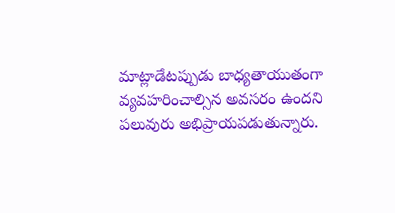మాట్లాడేటప్పుడు బాధ్యతాయుతంగా వ్యవహరించాల్సిన అవసరం ఉందని పలువురు అభిప్రాయపడుతున్నారు.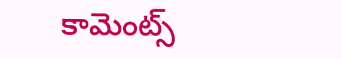కామెంట్స్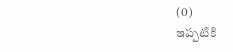(0)
ఇప్పటికి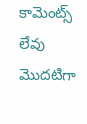కామెంట్స్ లేవు
మొదటిగా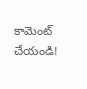కామెంట్ చేయండి!